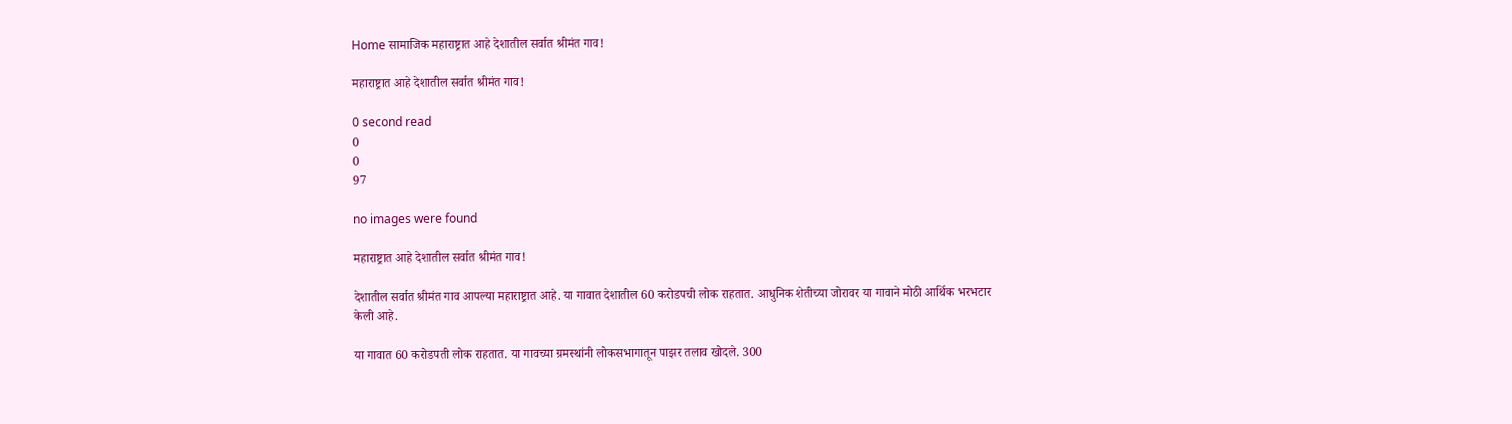Home सामाजिक महाराष्ट्रात आहे देशातील सर्वात श्रीमंत गाव!

महाराष्ट्रात आहे देशातील सर्वात श्रीमंत गाव!

0 second read
0
0
97

no images were found

महाराष्ट्रात आहे देशातील सर्वात श्रीमंत गाव!

देशातील सर्वात श्रीमंत गाव आपल्या महाराष्ट्रात आहे. या गावात देशातील 60 करोडपची लोक राहतात. आधुनिक शेतीच्या जोरावर या गावाने मोठी आर्थिक भरभटार केली आहे.

या गावात 60 करोडपती लोक राहतात. या गावच्या ग्रमस्थांनी लोकसभागातून पाझर तलाव खोदले. 300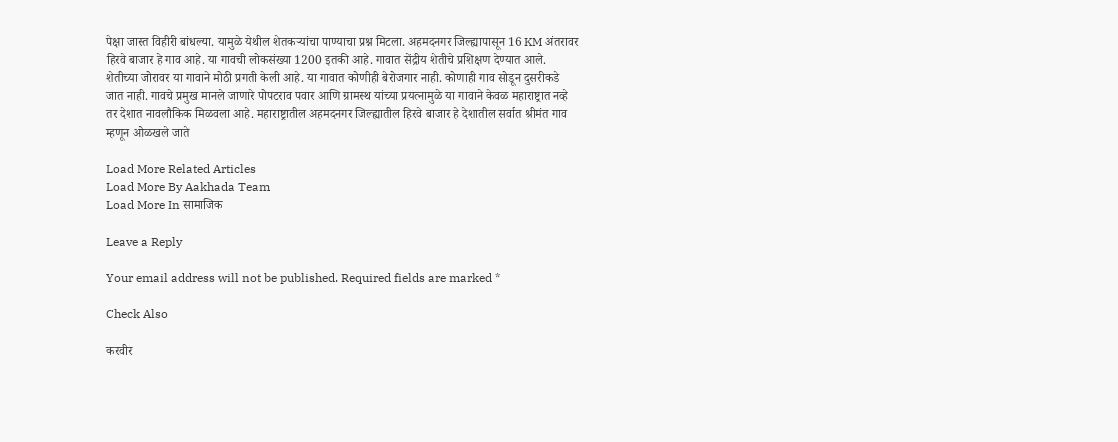पेक्षा जास्त विहीरी बांधल्या. यामुळे येथील शेतकऱ्यांचा पाण्याचा प्रश्न मिटला. अहमदनगर जिल्ह्यापासून 16 KM अंतरावर हिरवे बाजार हे गाव आहे. या गावची लोकसंख्या 1200 इतकी आहे. गावात सेंद्रीय शेतीचे प्रशिक्षण देण्यात आले. शेतीच्या जोरावर या गावाने मोठी प्रगती केली आहे. या गावात कोणीही बेरोजगार नाही. कोणाही गाव सोडून दुसरीकडे जात नाही. गावचे प्रमुख मानले जाणारे पोपटराव पवार आणि ग्रामस्थ यांच्या प्रयत्नामुळे या गावाने केवळ महाराष्ट्रात नव्हे तर देशात नावलौकिक मिळवला आहे. महाराष्ट्रातील अहमदनगर जिल्ह्यातील हिरवे बाजार हे देशातील सर्वात श्रीमंत गाव म्हणून ओळखले जाते

Load More Related Articles
Load More By Aakhada Team
Load More In सामाजिक

Leave a Reply

Your email address will not be published. Required fields are marked *

Check Also

करवीर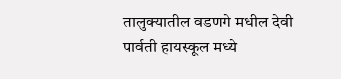तालुक्यातील वडणगे मधील देवी पार्वती हायस्कूल मध्ये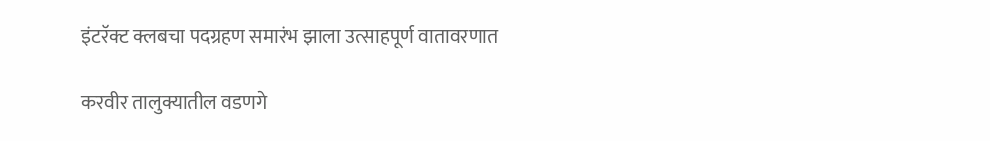इंटरॅक्ट क्लबचा पदग्रहण समारंभ झाला उत्साहपूर्ण वातावरणात

करवीर तालुक्यातील वडणगे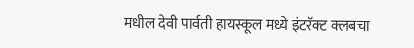मधील देवी पार्वती हायस्कूल मध्ये इंटरॅक्ट क्लबचा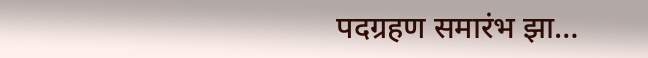पदग्रहण समारंभ झा…